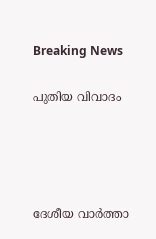Breaking News

പുതിയ വിവാദം




ദേശീയ വാര്‍ത്താ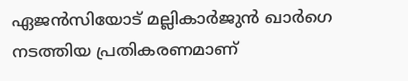ഏജന്‍സിയോട് മല്ലികാര്‍ജുന്‍ ഖാര്‍ഗെ നടത്തിയ പ്രതികരണമാണ്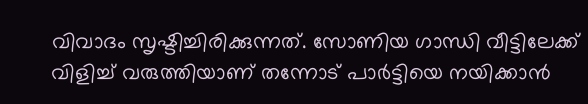വിവാദം സൃഷ്ടിച്ചിരിക്കുന്നത്. സോണിയ ഗാന്ധി വീട്ടിലേക്ക് വിളിച്ച്‌ വരുത്തിയാണ് തന്നോട് പാര്‍ട്ടിയെ നയിക്കാന്‍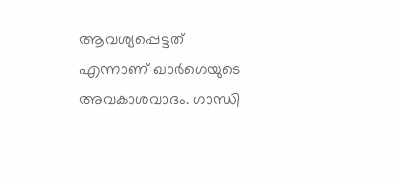ആവശ്യപ്പെട്ടത് എന്നാണ് ഖാര്‍ഗെയുടെ അവകാശവാദം. ഗാന്ധി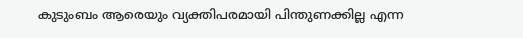കുടുംബം ആരെയും വ്യക്തിപരമായി പിന്തുണക്കില്ല എന്ന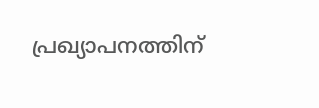പ്രഖ്യാപനത്തിന്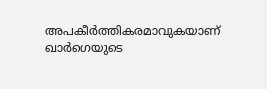അപകീര്‍ത്തികരമാവുകയാണ് ഖാര്‍ഗെയുടെ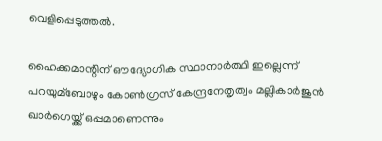വെളിപ്പെടുത്തല്‍.

ഹൈക്കമാന്റിന് ഔദ്യോഗിക സ്ഥാനാര്‍ത്ഥി ഇല്ലെന്ന് പറയുമ്ബോഴും കോണ്‍ഗ്രസ് കേന്ദ്രനേതൃത്വം മല്ലികാര്‍ജുന്‍ ഖാര്‍ഗെയ്ക്ക് ഒപ്പമാണെന്നും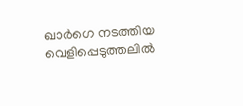ഖാര്‍ഗെ നടത്തിയ വെളിപ്പെടുത്തലില്‍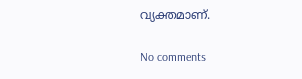വ്യക്തമാണ്.

No comments